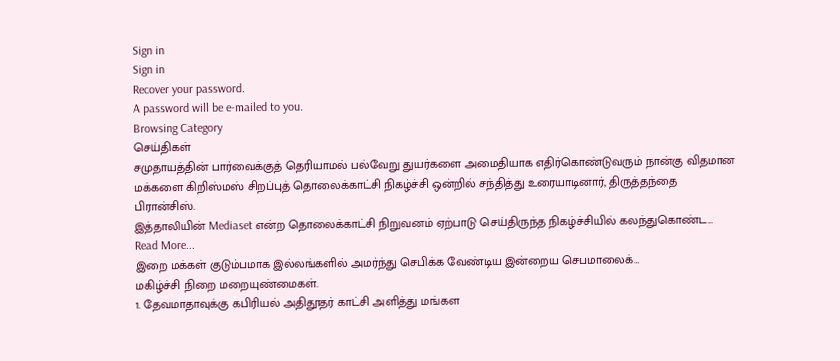Sign in
Sign in
Recover your password.
A password will be e-mailed to you.
Browsing Category
செய்திகள்
சமுதாயத்தின் பார்வைக்குத் தெரியாமல் பல்வேறு துயர்களை அமைதியாக எதிர்கொண்டுவரும் நான்கு விதமான மக்களை கிறிஸ்மஸ் சிறப்புத் தொலைக்காட்சி நிகழ்ச்சி ஒன்றில் சந்தித்து உரையாடினார், திருத்தந்தை பிரான்சிஸ்.
இத்தாலியின் Mediaset என்ற தொலைக்காட்சி நிறுவனம் ஏற்பாடு செய்திருந்த நிகழ்ச்சியில் கலந்துகொண்ட…
Read More...
இறை மக்கள் குடும்பமாக இல்லங்களில் அமர்ந்து செபிக்க வேண்டிய இன்றைய செபமாலைக்…
மகிழ்ச்சி நிறை மறையுண்மைகள்.
1. தேவமாதாவுக்கு கபிரியல் அதிதூதர் காட்சி அளித்து மங்கள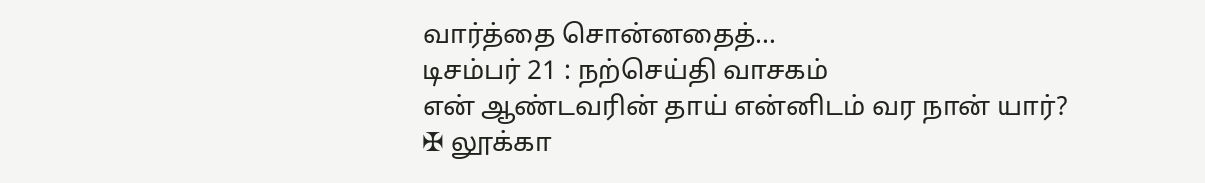வார்த்தை சொன்னதைத்…
டிசம்பர் 21 : நற்செய்தி வாசகம்
என் ஆண்டவரின் தாய் என்னிடம் வர நான் யார்?
✠ லூக்கா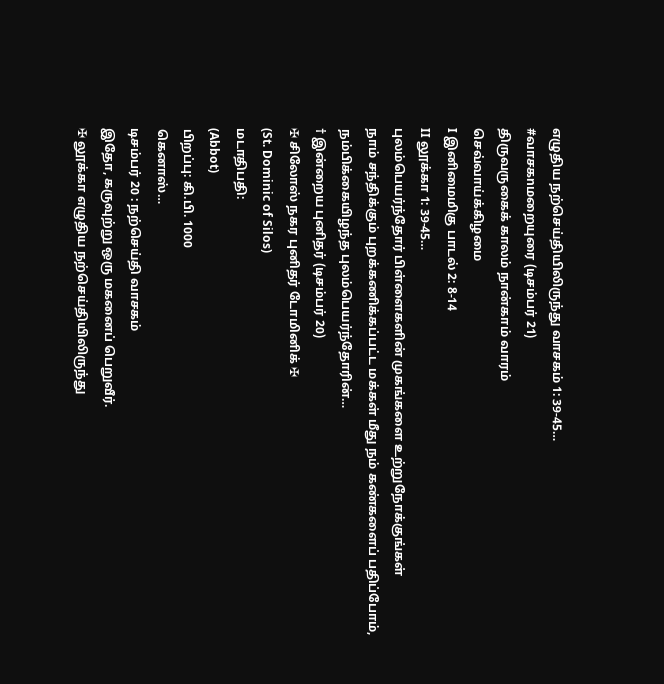எழுதிய நற்செய்தியிலிருந்து வாசகம் 1: 39-45…
#வாசகnமறையுரை (டிசம்பர் 21)
திருவருகைக் காலம் நான்காம் வாரம்
செவ்வாய்க்கிழமை
I இனிமைமிகு பாடல் 2: 8-14
II லூக்கா 1: 39-45…
புலம்பெயர்ந்தோர் பிள்ளைகளின் முகங்களை உற்றுநோக்குங்கள்
நாம் சந்திக்கும் புறக்கணிக்கப்பட்ட மக்கள் மீது நம் கண்களைப் பதிப்போம், நம்பிக்கையிழந்த புலம்பெயர்ந்தோரின்…
† இன்றைய புனிதர் (டிசம்பர் 20)
✠ சிலோஸ் நகர புனிதர் டோமினிக் ✠
(St. Dominic of Silos)
மடாதிபதி:
(Abbot)
பிறப்பு: கி.பி. 1000
கெனாஸ்…
டிசம்பர் 20 : நற்செய்தி வாசகம்
இதோ, கருவுற்று ஒரு மகனைப் பெறுவீர்.
✠ லூக்கா எழுதிய நற்செய்தியிலிருந்து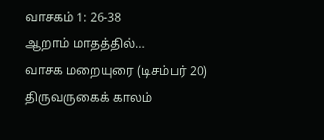வாசகம் 1: 26-38
ஆறாம் மாதத்தில்…
வாசக மறையுரை (டிசம்பர் 20)
திருவருகைக் காலம்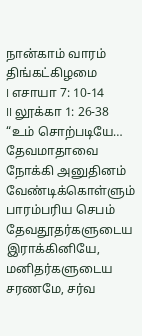நான்காம் வாரம்
திங்கட்கிழமை
I எசாயா 7: 10-14
II லூக்கா 1: 26-38
“உம் சொற்படியே…
தேவமாதாவை நோக்கி அனுதினம் வேண்டிக்கொள்ளும் பாரம்பரிய செபம்
தேவதூதர்களுடைய இராக்கினியே, மனிதர்களுடைய சரணமே, சர்வ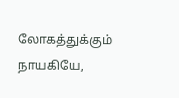லோகத்துக்கும் நாயகியே,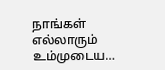நாங்கள் எல்லாரும் உம்முடைய…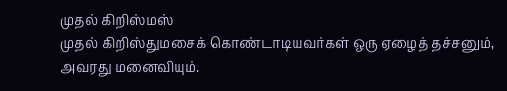முதல் கிறிஸ்மஸ்
முதல் கிறிஸ்துமசைக் கொண்டாடியவர்கள் ஒரு ஏழைத் தச்சனும், அவரது மனைவியும்.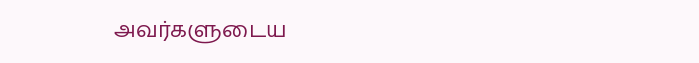அவர்களுடைய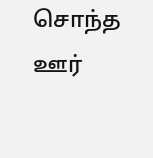சொந்த ஊர்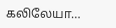கலிலேயா…